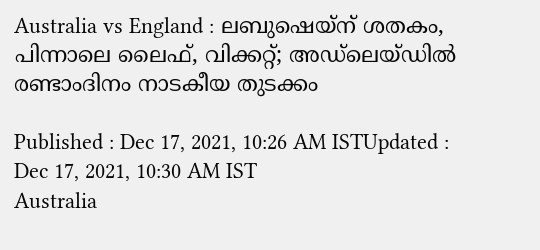Australia vs England : ലബുഷെയ്‌ന് ശതകം, പിന്നാലെ ലൈഫ്, വിക്കറ്റ്; അഡ്‌ലെയ്‌ഡില്‍ രണ്ടാംദിനം നാടകീയ തുടക്കം

Published : Dec 17, 2021, 10:26 AM ISTUpdated : Dec 17, 2021, 10:30 AM IST
Australia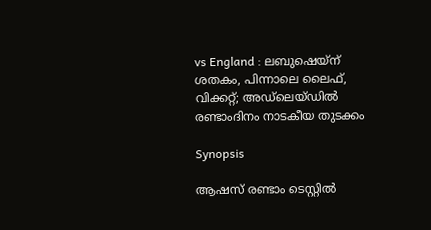vs England : ലബുഷെയ്‌ന് ശതകം, പിന്നാലെ ലൈഫ്, വിക്കറ്റ്; അഡ്‌ലെയ്‌ഡില്‍ രണ്ടാംദിനം നാടകീയ തുടക്കം

Synopsis

ആഷസ് രണ്ടാം ടെസ്റ്റിൽ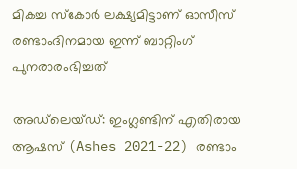മികച്ച സ്കോർ ലക്ഷ്യമിട്ടാണ് ഓസീസ് രണ്ടാംദിനമായ ഇന്ന് ബാറ്റിംഗ് പുനരാരംഭിച്ചത്

അഡ്‌‌ലെയ്‌ഡ്: ഇംഗ്ലണ്ടിന് എതിരായ ആഷസ് (Ashes 2021-22) രണ്ടാം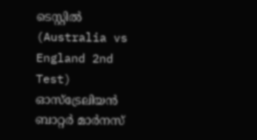ടെസ്റ്റില്‍ (Australia vs England 2nd Test) ഓസ്‌ട്രേലിയന്‍ ബാറ്റര്‍ മാര്‍നസ്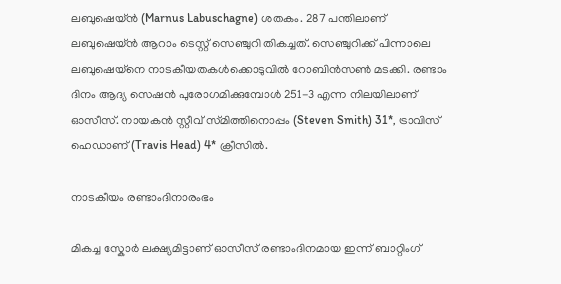ലബുഷെയ്‌ന്‍ (Marnus Labuschagne) ശതകം. 287 പന്തിലാണ് ലബുഷെയ്‌ന്‍ ആറാം ടെസ്റ്റ് സെഞ്ചുറി തികച്ചത്. സെഞ്ചുറിക്ക് പിന്നാലെ ലബുഷെയ്‌നെ നാടകീയതകള്‍ക്കൊടുവില്‍ റോബിന്‍സണ്‍ മടക്കി. രണ്ടാം ദിനം ആദ്യ സെഷന്‍ പുരോഗമിക്കുമ്പോള്‍ 251-3 എന്ന നിലയിലാണ് ഓസീസ്. നായകന്‍ സ്റ്റീവ് സ്‌മിത്തിനൊപ്പം (Steven Smith) 31*, ട്രാവിസ് ഹെഡാണ് (Travis Head) 4* ക്രീസില്‍.

നാടകീയം രണ്ടാംദിനാരംഭം

മികച്ച സ്കോർ ലക്ഷ്യമിട്ടാണ് ഓസീസ് രണ്ടാംദിനമായ ഇന്ന് ബാറ്റിംഗ്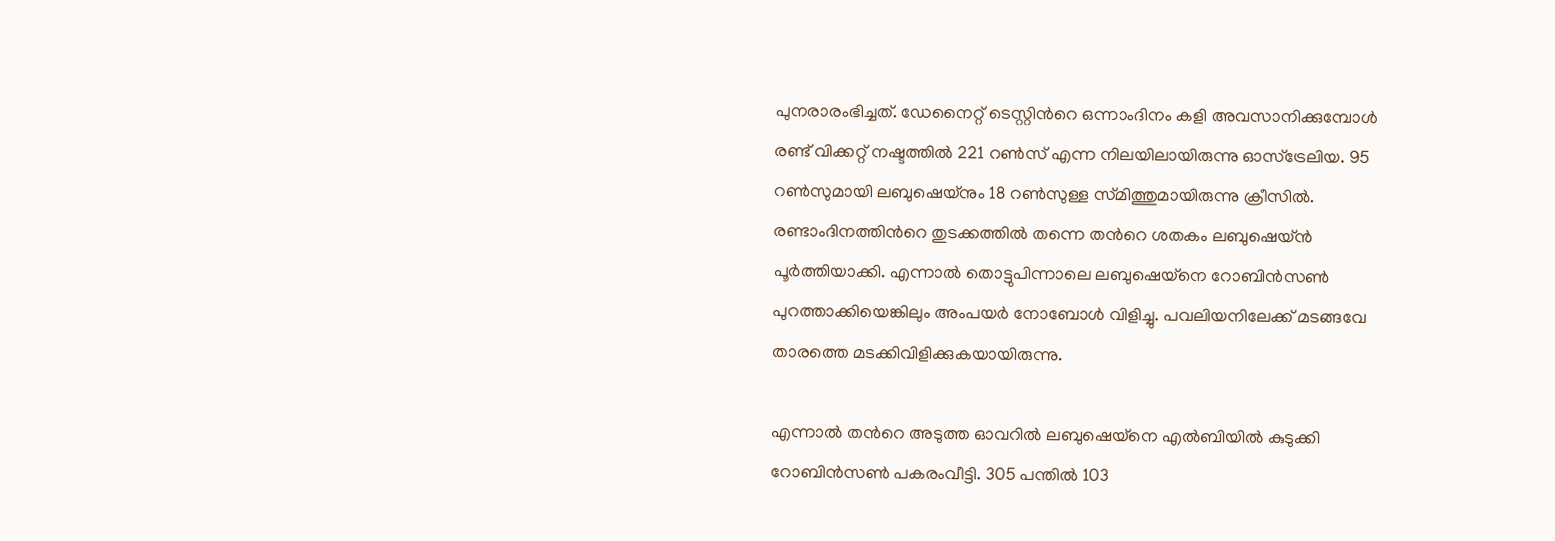പുനരാരംഭിച്ചത്. ഡേനൈറ്റ് ടെസ്റ്റിന്‍റെ ഒന്നാംദിനം കളി അവസാനിക്കുമ്പോൾ രണ്ട് വിക്കറ്റ് നഷ്ടത്തിൽ 221 റൺസ് എന്ന നിലയിലായിരുന്നു ഓസ്ട്രേലിയ. 95 റൺസുമായി ലബുഷെയ്‌നും 18 റണ്‍സുള്ള സ്‌മിത്തുമായിരുന്നു ക്രീസില്‍. രണ്ടാംദിനത്തിന്‍റെ തുടക്കത്തില്‍ തന്നെ തന്‍റെ ശതകം ലബുഷെയ്‌ന്‍ പൂര്‍ത്തിയാക്കി. എന്നാല്‍ തൊട്ടുപിന്നാലെ ലബുഷെയ്‌നെ റോബിന്‍സണ്‍ പുറത്താക്കിയെങ്കിലും അംപയര്‍ നോബോള്‍ വിളിച്ചു. പവലിയനിലേക്ക് മടങ്ങവേ താരത്തെ മടക്കിവിളിക്കുകയായിരുന്നു.

എന്നാല്‍ തന്‍റെ അടുത്ത ഓവറില്‍ ലബുഷെയ്‌നെ എല്‍ബിയില്‍ കുടുക്കി റോബിന്‍സണ്‍ പകരംവീട്ടി. 305 പന്തില്‍ 103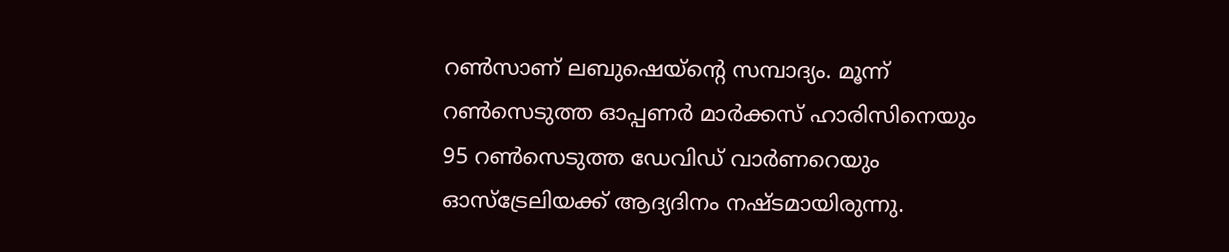റണ്‍സാണ് ലബുഷെയ്‌ന്‍റെ സമ്പാദ്യം. മൂന്ന് റൺസെടുത്ത ഓപ്പണർ മാർക്കസ് ഹാരിസിനെയും 95 റൺസെടുത്ത ഡേവിഡ് വാർണറെയും ഓസ്ട്രേലിയക്ക് ആദ്യദിനം നഷ്‌ടമായിരുന്നു.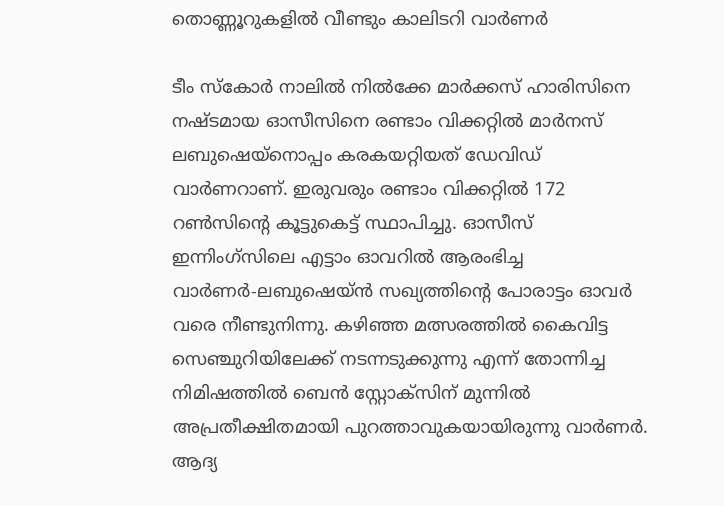തൊണ്ണൂറുകളില്‍ വീണ്ടും കാലിടറി വാര്‍ണര്‍

ടീം സ്‌കോര്‍ നാലില്‍ നില്‍ക്കേ മാര്‍ക്കസ് ഹാരിസിനെ നഷ്‌ടമായ ഓസീസിനെ രണ്ടാം വിക്കറ്റില്‍ മാര്‍നസ് ലബുഷെയ്‌നൊപ്പം കരകയറ്റിയത് ഡേവിഡ് വാര്‍ണറാണ്. ഇരുവരും രണ്ടാം വിക്കറ്റില്‍ 172 റണ്‍സിന്‍റെ കൂട്ടുകെട്ട് സ്ഥാപിച്ചു. ഓസീസ് ഇന്നിംഗ്‌സിലെ എട്ടാം ഓവറില്‍ ആരംഭിച്ച വാര്‍ണര്‍-ലബുഷെയ്‌ന്‍ സഖ്യത്തിന്‍റെ പോരാട്ടം ഓവര്‍ വരെ നീണ്ടുനിന്നു. കഴിഞ്ഞ മത്സരത്തില്‍ കൈവിട്ട സെഞ്ചുറിയിലേക്ക് നടന്നടുക്കുന്നു എന്ന് തോന്നിച്ച നിമിഷത്തില്‍ ബെന്‍ സ്റ്റോക്‌സിന് മുന്നില്‍ അപ്രതീക്ഷിതമായി പുറത്താവുകയായിരുന്നു വാര്‍ണര്‍. ആദ്യ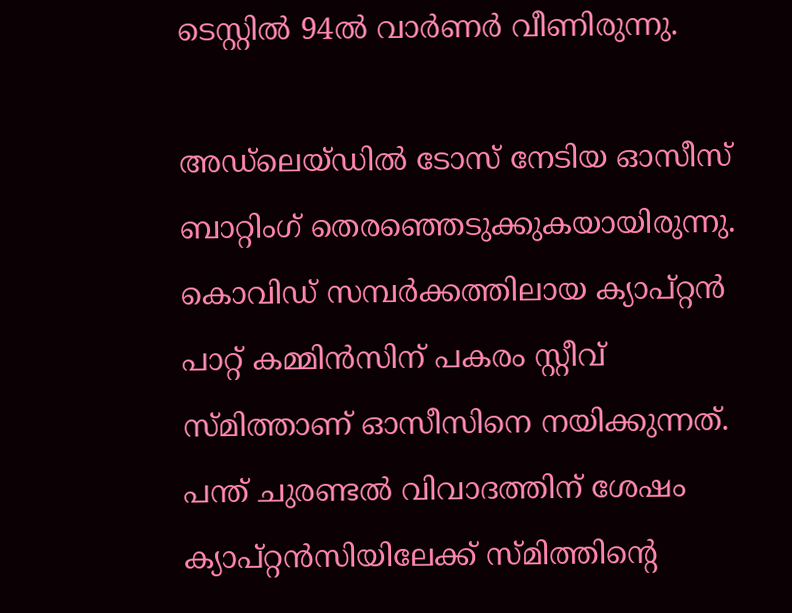ടെസ്റ്റില്‍ 94ല്‍ വാര്‍ണര്‍ വീണിരുന്നു.

അഡ്‌ലെയ്‌ഡില്‍ ടോസ് നേടിയ ഓസീസ് ബാറ്റിംഗ് തെരഞ്ഞെടുക്കുകയായിരുന്നു. കൊവിഡ് സമ്പര്‍ക്കത്തിലായ ക്യാപ്റ്റന്‍ പാറ്റ് കമ്മിന്‍സിന് പകരം സ്റ്റീവ് സ്‌മിത്താണ് ഓസീസിനെ നയിക്കുന്നത്. പന്ത് ചുരണ്ടല്‍ വിവാദത്തിന് ശേഷം ക്യാപ്റ്റന്‍സിയിലേക്ക് സ്‌മിത്തിന്‍റെ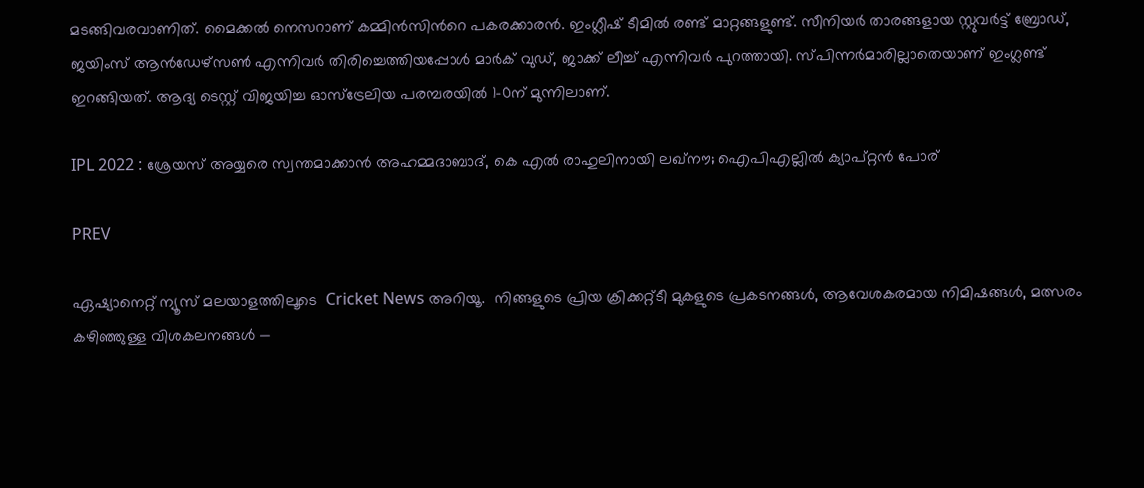മടങ്ങിവരവാണിത്. മൈക്കല്‍ നെസറാണ് കമ്മിന്‍സിന്‍റെ പകരക്കാരന്‍. ഇംഗ്ലീഷ് ടീമില്‍ രണ്ട് മാറ്റങ്ങളുണ്ട്. സീനിയര്‍ താരങ്ങളായ സ്റ്റുവര്‍ട്ട് ബ്രോഡ്, ജയിംസ് ആന്‍ഡേഴ്‌സണ്‍ എന്നിവര്‍ തിരിച്ചെത്തിയപ്പോള്‍ മാര്‍ക് വുഡ്, ജാക്ക് ലീച്ച് എന്നിവര്‍ പുറത്തായി. സ്‌പിന്നര്‍മാരില്ലാതെയാണ് ഇംഗ്ലണ്ട് ഇറങ്ങിയത്. ആദ്യ ടെസ്റ്റ് വിജയിച്ച ഓസ്ട്രേലിയ പരമ്പരയിൽ 1-0ന് മുന്നിലാണ്.

IPL 2022 : ശ്രേയസ് അയ്യരെ സ്വന്തമാക്കാന്‍ അഹമ്മദാബാദ്, കെ എൽ രാഹുലിനായി ലഖ്‌നൗ; ഐപിഎല്ലില്‍ ക്യാപ്റ്റന്‍ പോര്

PREV

ഏഷ്യാനെറ്റ് ന്യൂസ് മലയാളത്തിലൂടെ  Cricket News അറിയൂ.  നിങ്ങളുടെ പ്രിയ ക്രിക്കറ്റ്ടീ മുകളുടെ പ്രകടനങ്ങൾ, ആവേശകരമായ നിമിഷങ്ങൾ, മത്സരം കഴിഞ്ഞുള്ള വിശകലനങ്ങൾ —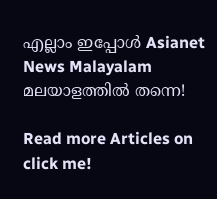എല്ലാം ഇപ്പോൾ Asianet News Malayalam മലയാളത്തിൽ തന്നെ!

Read more Articles on
click me!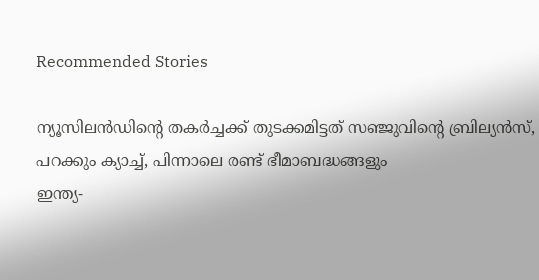Recommended Stories

ന്യൂസിലന്‍ഡിന്‍റെ തകര്‍ച്ചക്ക് തുടക്കമിട്ടത് സഞ്ജുവിന്‍റെ ബ്രില്യൻസ്, പറക്കും ക്യാച്ച്, പിന്നാലെ രണ്ട് ഭീമാബദ്ധങ്ങളും
ഇന്ത്യ-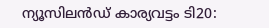ന്യൂസിലൻഡ് കാര്യവട്ടം ടി20: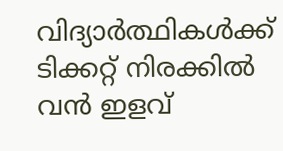വിദ്യാർത്ഥികൾക്ക് ടിക്കറ്റ് നിരക്കിൽ വന്‍ ഇളവ്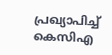പ്രഖ്യാപിച്ച് കെസിഎ